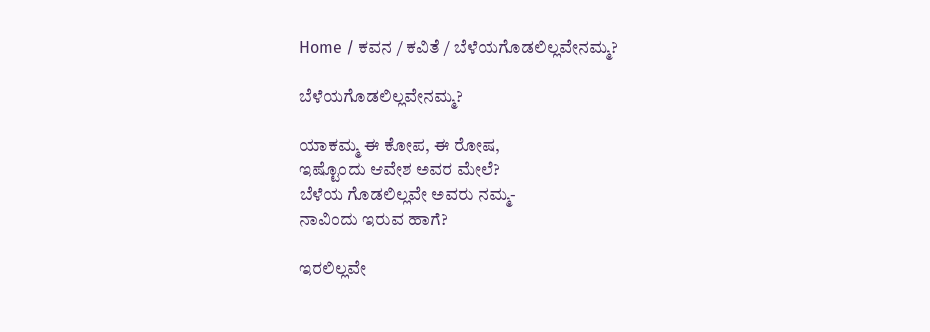Home / ಕವನ / ಕವಿತೆ / ಬೆಳೆಯಗೊಡಲಿಲ್ಲವೇನಮ್ಮ?

ಬೆಳೆಯಗೊಡಲಿಲ್ಲವೇನಮ್ಮ?

ಯಾಕಮ್ಮ ಈ ಕೋಪ, ಈ ರೋಷ,
ಇಷ್ಟೊಂದು ಆವೇಶ ಅವರ ಮೇಲೆ?
ಬೆಳೆಯ ಗೊಡಲಿಲ್ಲವೇ ಅವರು ನಮ್ಮ-
ನಾವಿಂದು ಇರುವ ಹಾಗೆ?

ಇರಲಿಲ್ಲವೇ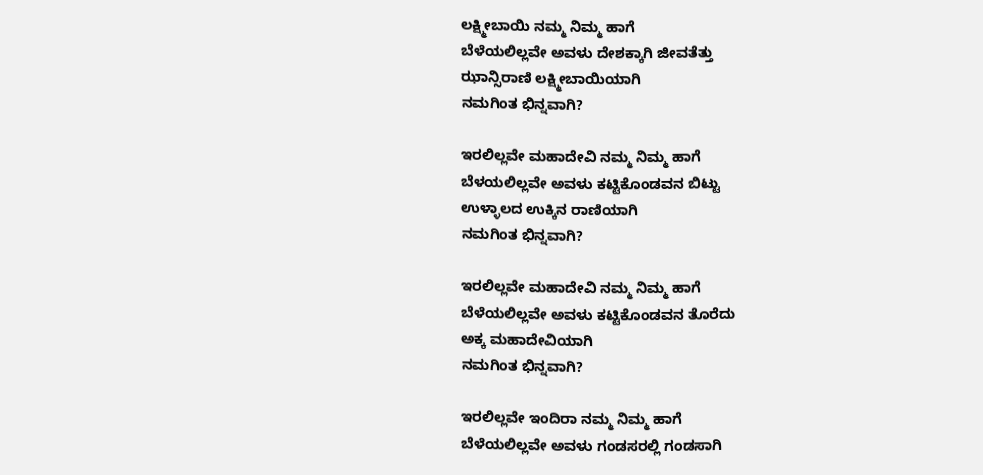ಲಕ್ಷ್ಮೀಬಾಯಿ ನಮ್ಮ ನಿಮ್ಮ ಹಾಗೆ
ಬೆಳೆಯಲಿಲ್ಲವೇ ಅವಳು ದೇಶಕ್ಕಾಗಿ ಜೀವತೆತ್ತು
ಝಾನ್ಸಿರಾಣಿ ಲಕ್ಷ್ಮೀಬಾಯಿಯಾಗಿ
ನಮಗಿಂತ ಭಿನ್ನವಾಗಿ?

ಇರಲಿಲ್ಲವೇ ಮಹಾದೇವಿ ನಮ್ಮ ನಿಮ್ಮ ಹಾಗೆ
ಬೆಳಯಲಿಲ್ಲವೇ ಅವಳು ಕಟ್ಟಿಕೊಂಡವನ ಬಿಟ್ಟು
ಉಳ್ಳಾಲದ ಉಕ್ಕಿನ ರಾಣಿಯಾಗಿ
ನಮಗಿಂತ ಭಿನ್ನವಾಗಿ?

ಇರಲಿಲ್ಲವೇ ಮಹಾದೇವಿ ನಮ್ಮ ನಿಮ್ಮ ಹಾಗೆ
ಬೆಳೆಯಲಿಲ್ಲವೇ ಅವಳು ಕಟ್ಟಿಕೊಂಡವನ ತೊರೆದು
ಅಕ್ಕ ಮಹಾದೇವಿಯಾಗಿ
ನಮಗಿಂತ ಭಿನ್ನವಾಗಿ?

ಇರಲಿಲ್ಲವೇ ಇಂದಿರಾ ನಮ್ಮ ನಿಮ್ಮ ಹಾಗೆ
ಬೆಳೆಯಲಿಲ್ಲವೇ ಅವಳು ಗಂಡಸರಲ್ಲಿ ಗಂಡಸಾಗಿ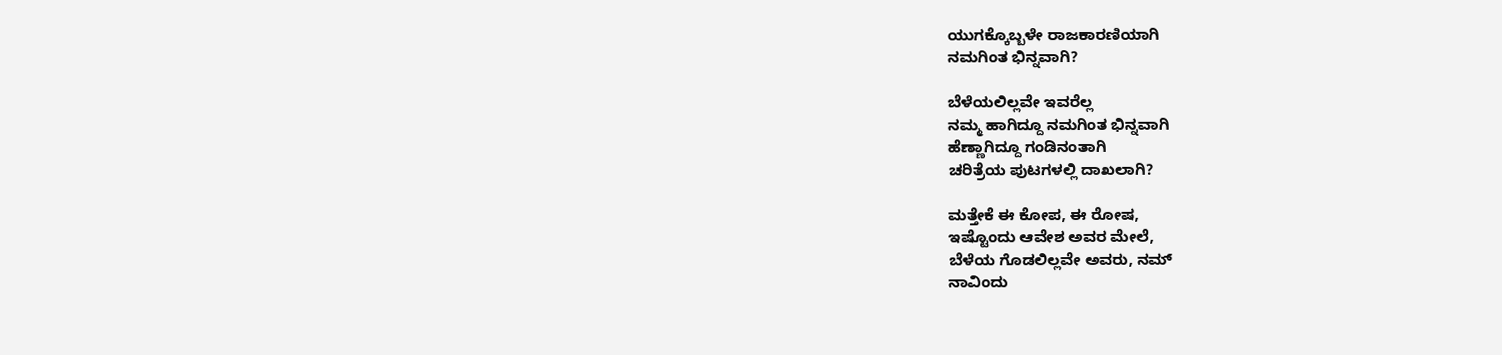ಯುಗಕ್ಕೊಬ್ಬಳೇ ರಾಜಕಾರಣಿಯಾಗಿ
ನಮಗಿಂತ ಭಿನ್ನವಾಗಿ?

ಬೆಳೆಯಲಿಲ್ಲವೇ ಇವರೆಲ್ಲ
ನಮ್ಮ ಹಾಗಿದ್ದೂ ನಮಗಿಂತ ಭಿನ್ನವಾಗಿ
ಹೆಣ್ಣಾಗಿದ್ದೂ ಗಂಡಿನಂತಾಗಿ
ಚರಿತ್ರೆಯ ಪುಟಗಳಲ್ಲಿ ದಾಖಲಾಗಿ?

ಮತ್ತೇಕೆ ಈ ಕೋಪ, ಈ ರೋಷ,
ಇಷ್ಟೊಂದು ಆವೇಶ ಅವರ ಮೇಲೆ,
ಬೆಳೆಯ ಗೊಡಲಿಲ್ಲವೇ ಅವರು, ನಮ್
ನಾವಿಂದು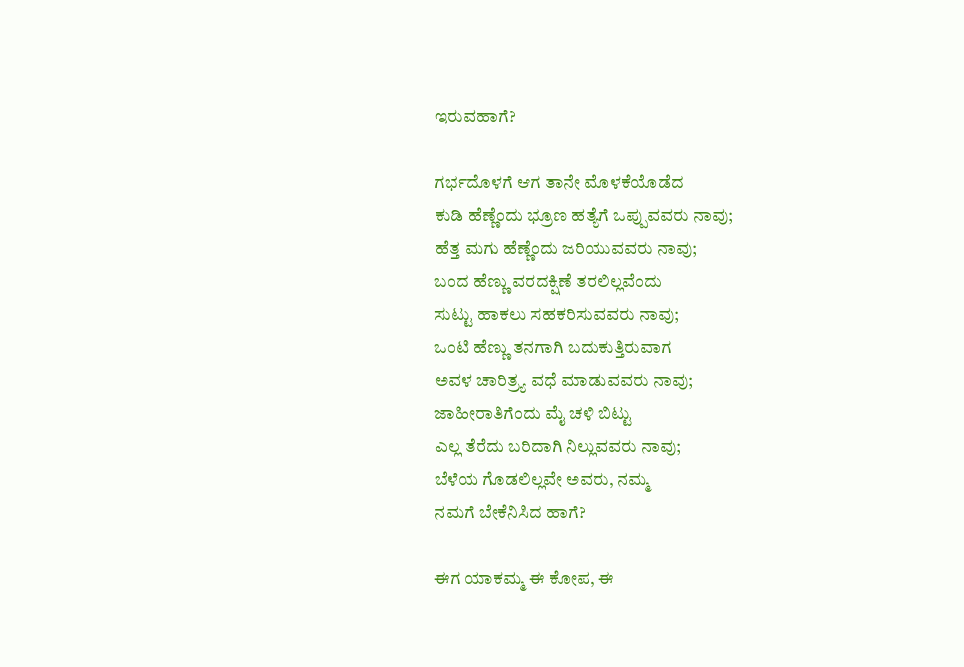ಇರುವಹಾಗೆ?

ಗರ್ಭದೊಳಗೆ ಆಗ ತಾನೇ ಮೊಳಕೆಯೊಡೆದ
ಕುಡಿ ಹೆಣ್ಣೆಂದು ಭ್ರೂಣ ಹತ್ಯೆಗೆ ಒಪ್ಪುವವರು ನಾವು;
ಹೆತ್ತ ಮಗು ಹೆಣ್ಣೆಂದು ಜರಿಯುವವರು ನಾವು;
ಬಂದ ಹೆಣ್ಣು ವರದಕ್ಷಿಣೆ ತರಲಿಲ್ಲವೆಂದು
ಸುಟ್ಟು ಹಾಕಲು ಸಹಕರಿಸುವವರು ನಾವು;
ಒಂಟಿ ಹೆಣ್ಣು ತನಗಾಗಿ ಬದುಕುತ್ತಿರುವಾಗ
ಅವಳ ಚಾರಿತ್ರ್ಯ ವಧೆ ಮಾಡುವವರು ನಾವು;
ಜಾಹೀರಾತಿಗೆಂದು ಮೈ ಚಳಿ ಬಿಟ್ಟು
ಎಲ್ಲ ತೆರೆದು ಬರಿದಾಗಿ ನಿಲ್ಲುವವರು ನಾವು;
ಬೆಳೆಯ ಗೊಡಲಿಲ್ಲವೇ ಅವರು, ನಮ್ಮ
ನಮಗೆ ಬೇಕೆನಿಸಿದ ಹಾಗೆ?

ಈಗ ಯಾಕಮ್ಮ ಈ ಕೋಪ, ಈ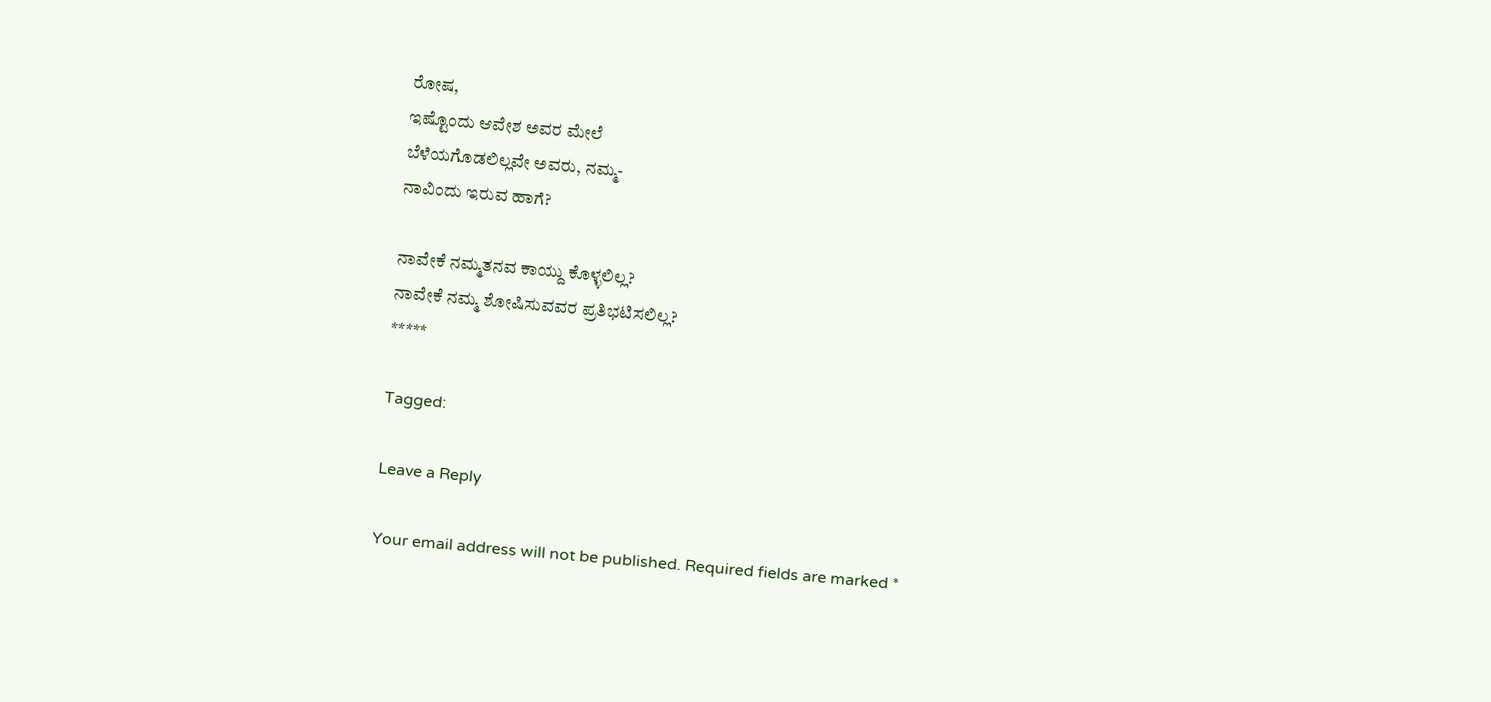ರೋಷ,
ಇಷ್ಟೊಂದು ಆವೇಶ ಅವರ ಮೇಲೆ
ಬೆಳೆಯಗೊಡಲಿಲ್ಲವೇ ಅವರು, ನಮ್ಮ-
ನಾವಿಂದು ಇರುವ ಹಾಗೆ?

ನಾವೇಕೆ ನಮ್ಮತನವ ಕಾಯ್ದು ಕೊಳ್ಳಲಿಲ್ಲ?
ನಾವೇಕೆ ನಮ್ಮ ಶೋಷಿಸುವವರ ಪ್ರತಿಭಟಿಸಲಿಲ್ಲ?
*****

Tagged:

Leave a Reply

Your email address will not be published. Required fields are marked *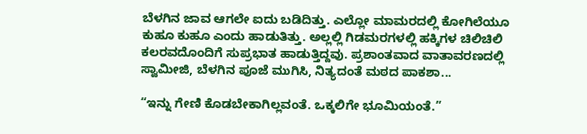ಬೆಳಗಿನ ಜಾವ ಆಗಲೇ ಐದು ಬಡಿದಿತ್ತು. ಎಲ್ಲೋ ಮಾಮರದಲ್ಲಿ ಕೋಗಿಲೆಯೂ ಕುಹೂ ಕುಹೂ ಎಂದು ಹಾಡುತಿತ್ತು. ಅಲ್ಲಲ್ಲಿ ಗಿಡಮರಗಳಲ್ಲಿ ಹಕ್ಕಿಗಳ ಚಿಲಿಚಿಲಿ ಕಲರವದೊಂದಿಗೆ ಸುಪ್ರಭಾತ ಹಾಡುತ್ತಿದ್ದವು. ಪ್ರಶಾಂತವಾದ ವಾತಾವರಣದಲ್ಲಿ ಸ್ವಾಮೀಜಿ, ಬೆಳಗಿನ ಪೂಜೆ ಮುಗಿಸಿ, ನಿತ್ಯದಂತೆ ಮಠದ ಪಾಕಶಾ...

“ಇನ್ನು ಗೇಣಿ ಕೊಡಬೇಕಾಗಿಲ್ಲವಂತೆ. ಒಕ್ಕಲಿಗೇ ಭೂಮಿಯಂತೆ.”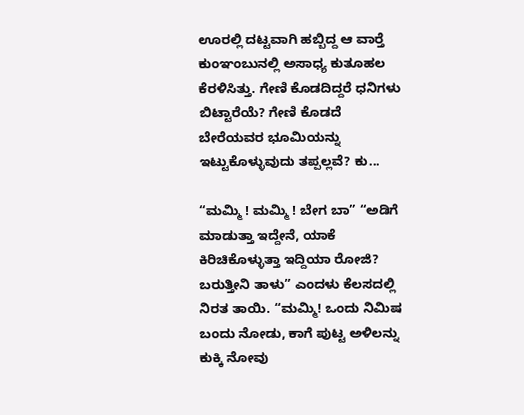ಊರಲ್ಲಿ ದಟ್ಟವಾಗಿ ಹಬ್ಬಿದ್ದ ಆ ವಾರ್‍ತೆ ಕುಂಞಂಬುನಲ್ಲಿ ಅಸಾಧ್ಯ ಕುತೂಹಲ ಕೆರಳಿಸಿತ್ತು. ಗೇಣಿ ಕೊಡದಿದ್ದರೆ ಧನಿಗಳು ಬಿಟ್ಟಾರೆಯೆ? ಗೇಣಿ ಕೊಡದೆ ಬೇರೆಯವರ ಭೂಮಿಯನ್ನು ಇಟ್ಟುಕೊಳ್ಳುವುದು ತಪ್ಪಲ್ಲವೆ? ಕು...

“ಮಮ್ಮಿ ! ಮಮ್ಮಿ ! ಬೇಗ ಬಾ” “ಅಡಿಗೆ ಮಾಡುತ್ತಾ ಇದ್ದೇನೆ, ಯಾಕೆ ಕಿರಿಚಿಕೊಳ್ಳುತ್ತಾ ಇದ್ದಿಯಾ ರೋಜಿ? ಬರುತ್ತೀನಿ ತಾಳು” ಎಂದಳು ಕೆಲಸದಲ್ಲಿ ನಿರತ ತಾಯಿ. “ಮಮ್ಮಿ! ಒಂದು ನಿಮಿಷ ಬಂದು ನೋಡು, ಕಾಗೆ ಪುಟ್ಟ ಅಳಿಲನ್ನು ಕುಕ್ಕಿ ನೋವು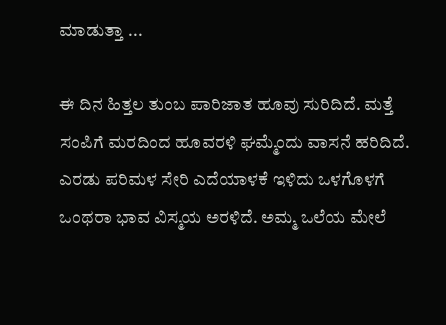ಮಾಡುತ್ತಾ ...

ಈ ದಿನ ಹಿತ್ತಲ ತುಂಬ ಪಾರಿಜಾತ ಹೂವು ಸುರಿದಿದೆ. ಮತ್ತೆ ಸಂಪಿಗೆ ಮರದಿಂದ ಹೂವರಳಿ ಘಮ್ಮೆಂದು ವಾಸನೆ ಹರಿದಿದೆ. ಎರಡು ಪರಿಮಳ ಸೇರಿ ಎದೆಯಾಳಕೆ ಇಳಿದು ಒಳಗೊಳಗೆ ಒಂಥರಾ ಭಾವ ವಿಸ್ಮಯ ಅರಳಿದೆ. ಅಮ್ಮ ಒಲೆಯ ಮೇಲೆ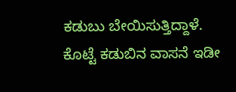ಕಡುಬು ಬೇಯಿಸುತ್ತಿದ್ದಾಳೆ. ಕೊಟ್ಟೆ ಕಡುಬಿನ ವಾಸನೆ ಇಡೀ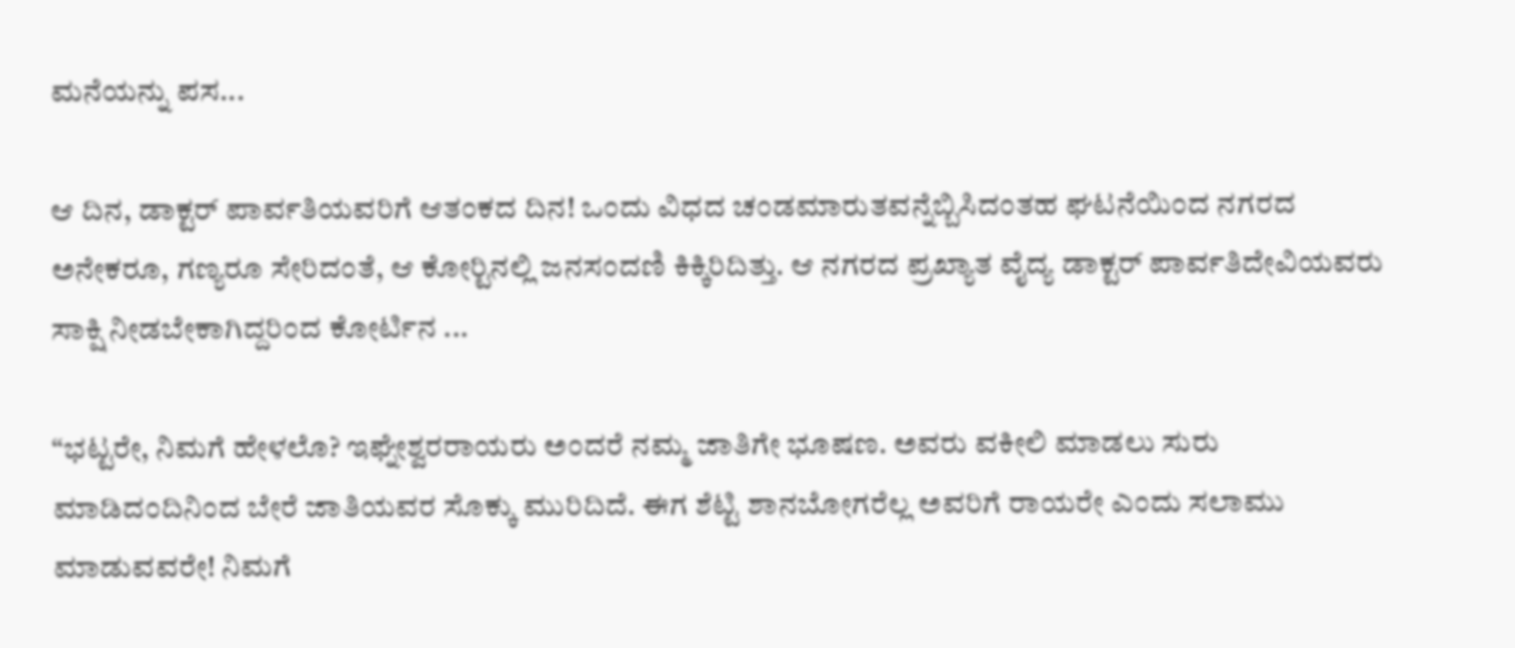ಮನೆಯನ್ನು ಪಸ...

ಆ ದಿನ, ಡಾಕ್ಟರ್ ಪಾರ್ವತಿಯವರಿಗೆ ಆತಂಕದ ದಿನ! ಒಂದು ವಿಧದ ಚಂಡಮಾರುತವನ್ನೆಬ್ಬಿಸಿದಂತಹ ಘಟನೆಯಿಂದ ನಗರದ ಅನೇಕರೂ, ಗಣ್ಯರೂ ಸೇರಿದಂತೆ, ಆ ಕೋರ್‍ಟಿನಲ್ಲಿ ಜನಸಂದಣಿ ಕಿಕ್ಕಿರಿದಿತ್ತು. ಆ ನಗರದ ಪ್ರಖ್ಯಾತ ವೈದ್ಯ ಡಾಕ್ಟರ್ ಪಾರ್ವತಿದೇವಿಯವರು ಸಾಕ್ಷಿ ನೀಡಬೇಕಾಗಿದ್ದರಿಂದ ಕೋರ್ಟಿನ ...

“ಭಟ್ಟರೇ, ನಿಮಗೆ ಹೇಳಲೊ? ಇಘ್ನೇಶ್ವರರಾಯರು ಅಂದರೆ ನಮ್ಮ ಜಾತಿಗೇ ಭೂಷಣ. ಅವರು ವಕೀಲಿ ಮಾಡಲು ಸುರು ಮಾಡಿದಂದಿನಿಂದ ಬೇರೆ ಜಾತಿಯವರ ಸೊಕ್ಕು ಮುರಿದಿದೆ. ಈಗ ಶೆಟ್ಟಿ ಶಾನಬೋಗರೆಲ್ಲ ಅವರಿಗೆ ರಾಯರೇ ಎಂದು ಸಲಾಮು ಮಾಡುವವರೇ! ನಿಮಗೆ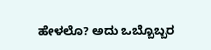ಹೇಳಲೊ? ಅದು ಒಬ್ಬೊಬ್ಬರ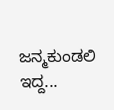ಜನ್ಮಕುಂಡಲಿ ಇದ್ದ...